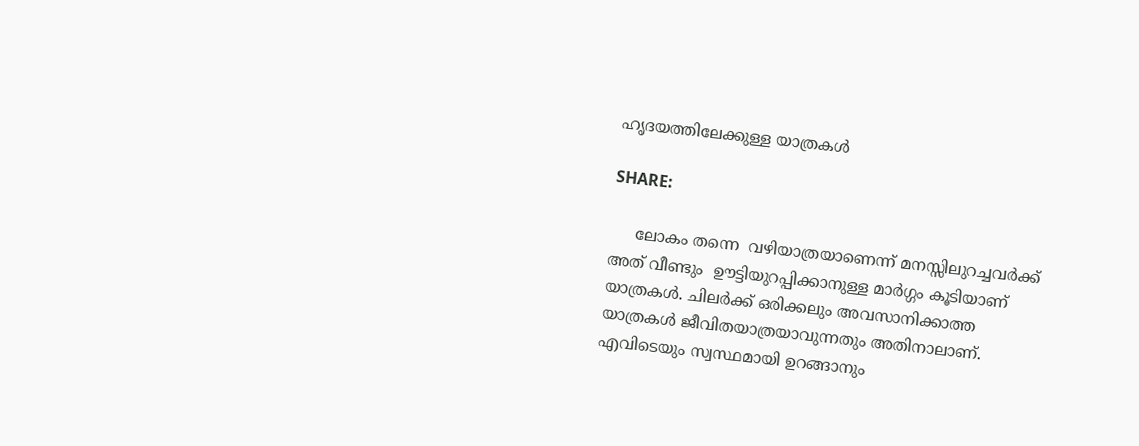ഹൃദയത്തിലേക്കുള്ള യാത്രകൾ

SHARE:

     ലോകം തന്നെ  വഴിയാത്രയാണെന്ന് മനസ്സിലുറച്ചവര്‍ക്ക് അത് വീണ്ടും  ഊട്ടിയുറപ്പിക്കാനുള്ള മാര്‍ഗ്ഗം കൂടിയാണ് യാത്രകൾ. ചിലർക്ക് ഒരിക്കലും അവസാനിക്കാത്ത യാത്രകള്‍ ജീവിതയാത്രയാവുന്നതും അതിനാലാണ്. എവിടെയും സ്വസ്ഥമായി ഉറങ്ങാനും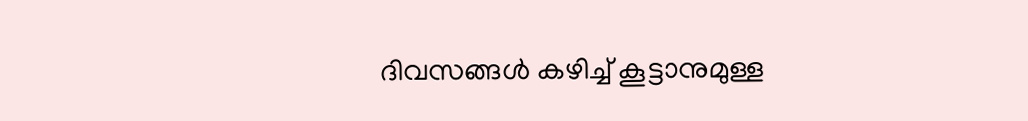ദിവസങ്ങള്‍ കഴിച്ച് കൂട്ടാനുമുള്ള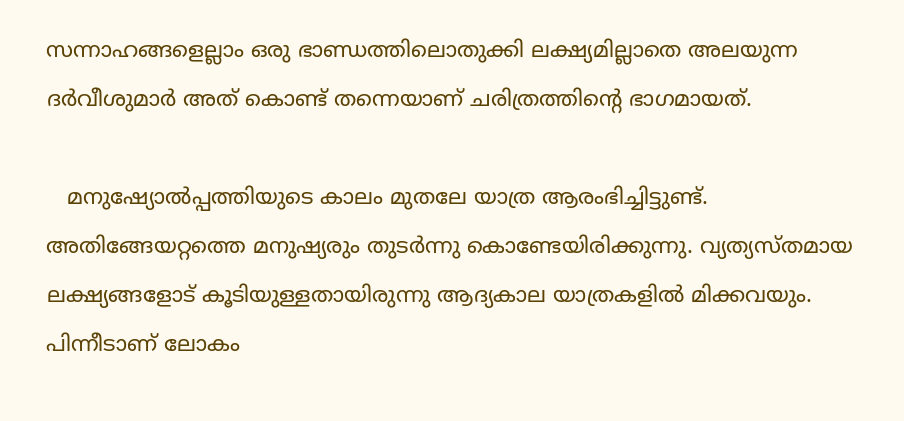സന്നാഹങ്ങളെല്ലാം ഒരു ഭാണ്ഡത്തിലൊതുക്കി ലക്ഷ്യമില്ലാതെ അലയുന്ന ദര്‍വീശുമാര്‍ അത് കൊണ്ട് തന്നെയാണ് ചരിത്രത്തിന്റെ ഭാഗമായത്.

   മനുഷ്യോൽപ്പത്തിയുടെ കാലം മുതലേ യാത്ര ആരംഭിച്ചിട്ടുണ്ട്. അതിങ്ങേയറ്റത്തെ മനുഷ്യരും തുടര്‍ന്നു കൊണ്ടേയിരിക്കുന്നു. വ്യത്യസ്തമായ ലക്ഷ്യങ്ങളോട് കൂടിയുള്ളതായിരുന്നു ആദ്യകാല യാത്രകളിൽ മിക്കവയും. പിന്നീടാണ് ലോകം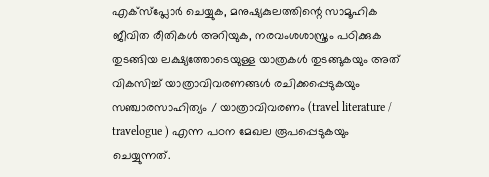എക്സ്പ്ലോർ ചെയ്യുക, മനുഷ്യകുലത്തിന്റെ സാമൂഹിക ജീവിത രീതികൾ അറിയുക, നരവംശശാസ്ത്രം പഠിക്കുക തുടങ്ങിയ ലക്ഷ്യത്തോടെയുള്ള യാത്രകൾ തുടങ്ങുകയും അത് വികസിച്ച് യാത്രാവിവരണങ്ങൾ രചിക്കപ്പെടുകയും സഞ്ചാരസാഹിത്യം / യാത്രാവിവരണം (travel literature / travelogue ) എന്ന പഠന മേഖല രൂപപ്പെടുകയും ചെയ്യുന്നത്.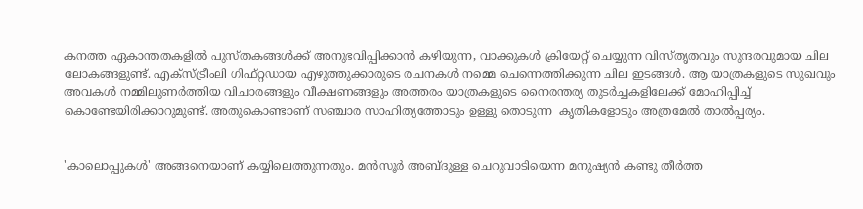കനത്ത ഏകാന്തതകളിൽ പുസ്തകങ്ങൾക്ക് അനുഭവിപ്പിക്കാൻ കഴിയുന്ന, വാക്കുകൾ ക്രിയേറ്റ് ചെയ്യുന്ന വിസ്തൃതവും സുന്ദരവുമായ ചില ലോകങ്ങളുണ്ട്. എക്സ്ട്രീംലി ഗിഫ്റ്റഡായ എഴുത്തുക്കാരുടെ രചനകൾ നമ്മെ ചെന്നെത്തിക്കുന്ന ചില ഇടങ്ങൾ. ആ യാത്രകളുടെ സുഖവും അവകൾ നമ്മിലുണർത്തിയ വിചാരങ്ങളും വീക്ഷണങ്ങളും അത്തരം യാത്രകളുടെ നൈരന്തര്യ തുടർച്ചകളിലേക്ക് മോഹിപ്പിച്ച് കൊണ്ടേയിരിക്കാറുമുണ്ട്. അതുകൊണ്ടാണ് സഞ്ചാര സാഹിത്യത്തോടും ഉള്ളു തൊടുന്ന  കൃതികളോടും അത്രമേൽ താൽപ്പര്യം.


'കാലൊപ്പുകൾ' അങ്ങനെയാണ് കയ്യിലെത്തുന്നതും. മന്‍സൂര്‍ അബ്ദുള്ള ചെറുവാടിയെന്ന മനുഷ്യന്‍ കണ്ടു തീര്‍ത്ത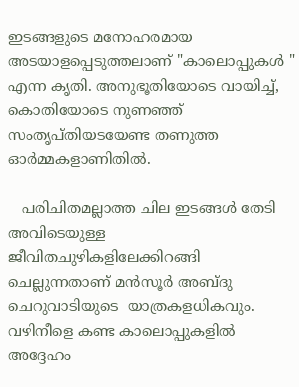ഇടങ്ങളുടെ മനോഹരമായ അടയാളപ്പെടുത്തലാണ് "കാലൊപ്പുകൾ " എന്ന കൃതി. അനുഭൂതിയോടെ വായിച്ച്, കൊതിയോടെ നുണഞ്ഞ്  സംതൃപ്തിയടയേണ്ട തണുത്ത ഓർമ്മകളാണിതിൽ.

   പരിചിതമല്ലാത്ത ചില ഇടങ്ങൾ തേടി അവിടെയുള്ള ജീവിതചുഴികളിലേക്കിറങ്ങി ചെല്ലുന്നതാണ് മൻസൂർ അബ്ദു  ചെറുവാടിയുടെ  യാത്രകളധികവും. വഴിനീളെ കണ്ട കാലൊപ്പുകളിൽ അദ്ദേഹം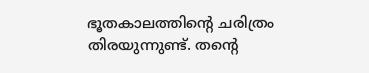ഭൂതകാലത്തിന്റെ ചരിത്രം തിരയുന്നുണ്ട്. തൻ്റെ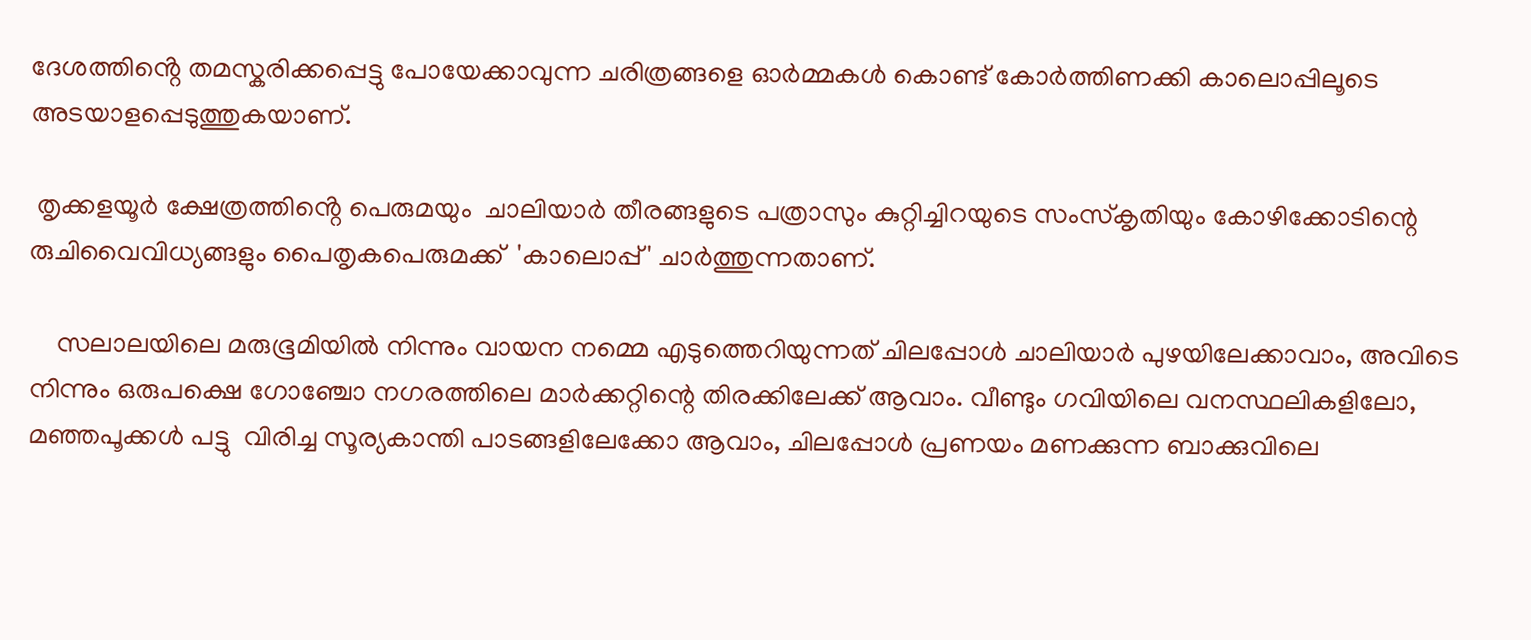ദേശത്തിൻ്റെ തമസ്കരിക്കപ്പെട്ടു പോയേക്കാവുന്ന ചരിത്രങ്ങളെ ഓർമ്മകൾ കൊണ്ട് കോർത്തിണക്കി കാലൊപ്പിലൂടെ അടയാളപ്പെടുത്തുകയാണ്.

 തൃക്കളയൂർ ക്ഷേത്രത്തിൻ്റെ പെരുമയും  ചാലിയാർ തീരങ്ങളുടെ പത്രാസും കുറ്റിച്ചിറയുടെ സംസ്കൃതിയും കോഴിക്കോടിന്റെ രുചിവൈവിധ്യങ്ങളും പൈതൃകപെരുമക്ക്  'കാലൊപ്പ്' ചാർത്തുന്നതാണ്.

    സലാലയിലെ മരുഭൂമിയിൽ നിന്നും വായന നമ്മെ എടുത്തെറിയുന്നത് ചിലപ്പോൾ ചാലിയാർ പുഴയിലേക്കാവാം, അവിടെ നിന്നും ഒരുപക്ഷെ ഗോഞ്ചോ നഗരത്തിലെ മാർക്കറ്റിന്റെ തിരക്കിലേക്ക് ആവാം. വീണ്ടും ഗവിയിലെ വനസ്ഥലികളിലോ, മഞ്ഞപൂക്കൾ പട്ടു  വിരിച്ച സൂര്യകാന്തി പാടങ്ങളിലേക്കോ ആവാം, ചിലപ്പോൾ പ്രണയം മണക്കുന്ന ബാക്കുവിലെ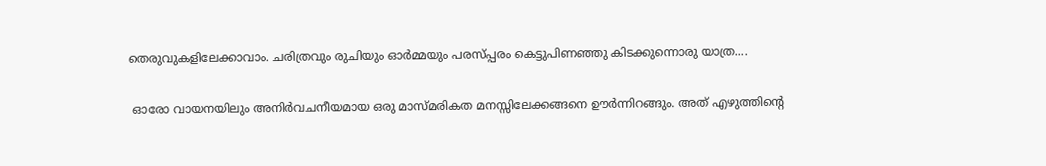തെരുവുകളിലേക്കാവാം. ചരിത്രവും രുചിയും ഓർമ്മയും പരസ്‌പ്പരം കെട്ടുപിണഞ്ഞു കിടക്കുന്നൊരു യാത്ര....

 ഓരോ വായനയിലും അനിർവചനീയമായ ഒരു മാസ്മരികത മനസ്സിലേക്കങ്ങനെ ഊർന്നിറങ്ങും. അത് എഴുത്തിന്റെ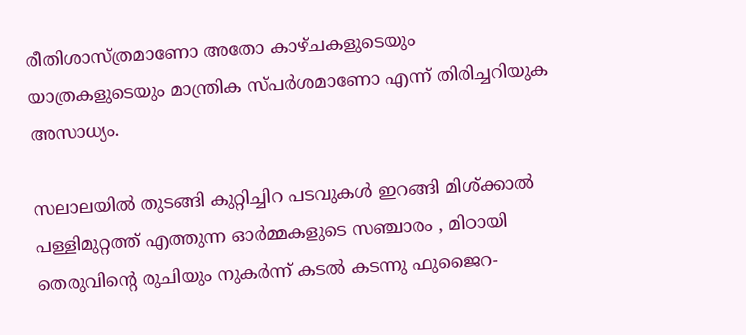രീതിശാസ്ത്രമാണോ അതോ കാഴ്ചകളുടെയും യാത്രകളുടെയും മാന്ത്രിക സ്പർശമാണോ എന്ന് തിരിച്ചറിയുക അസാധ്യം.

സലാലയിൽ തുടങ്ങി കുറ്റിച്ചിറ പടവുകൾ ഇറങ്ങി മിശ്ക്കാൽ പള്ളിമുറ്റത്ത് എത്തുന്ന ഓർമ്മകളുടെ സഞ്ചാരം , മിഠായി തെരുവിന്റെ രുചിയും നുകർന്ന് കടൽ കടന്നു ഫുജൈറ-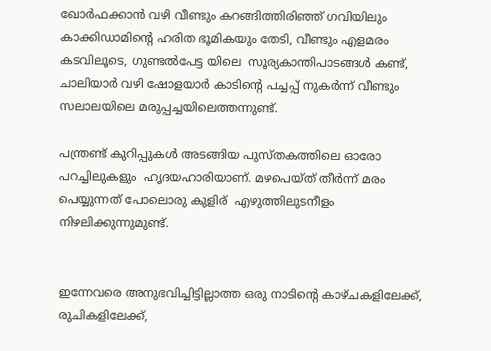ഖോർഫക്കാൻ വഴി വീണ്ടും കറങ്ങിത്തിരിഞ്ഞ് ഗവിയിലും കാക്കിഡാമിന്റെ ഹരിത ഭൂമികയും തേടി, വീണ്ടും എളമരം കടവിലൂടെ, ഗുണ്ടൽപേട്ട യിലെ  സൂര്യകാന്തിപാടങ്ങൾ കണ്ട്, ചാലിയാർ വഴി ഷോളയാർ കാടിന്റെ പച്ചപ്പ് നുകർന്ന് വീണ്ടും സലാലയിലെ മരുപ്പച്ചയിലെത്തന്നുണ്ട്.

പന്ത്രണ്ട് കുറിപ്പുകൾ അടങ്ങിയ പുസ്തകത്തിലെ ഓരോ പറച്ചിലുകളും  ഹൃദയഹാരിയാണ്. മഴപെയ്ത് തീർന്ന് മരം പെയ്യുന്നത് പോലൊരു കുളിര്  എഴുത്തിലുടനീളം നിഴലിക്കുന്നുമുണ്ട്.


ഇന്നേവരെ അനുഭവിച്ചിട്ടില്ലാത്ത ഒരു നാടിന്റെ കാഴ്ചകളിലേക്ക്, രുചികളിലേക്ക്,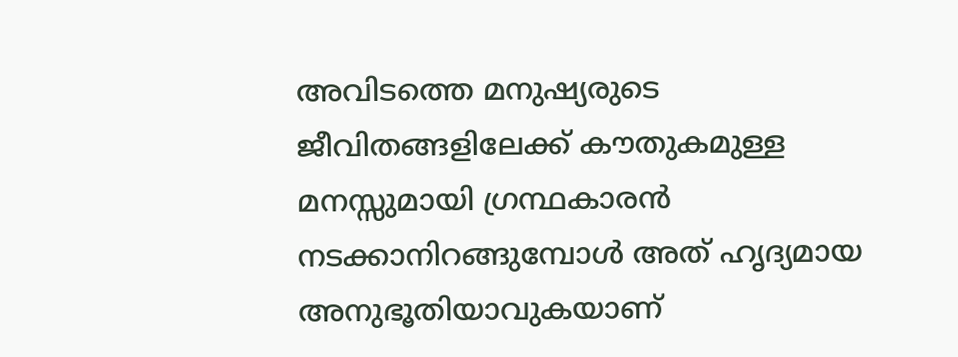അവിടത്തെ മനുഷ്യരുടെ ജീവിതങ്ങളിലേക്ക് കൗതുകമുള്ള മനസ്സുമായി ഗ്രന്ഥകാരൻ  നടക്കാനിറങ്ങുമ്പോള്‍ അത് ഹൃദ്യമായ അനുഭൂതിയാവുകയാണ്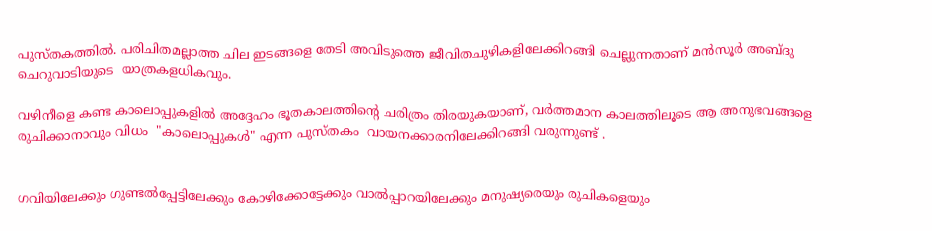പുസ്തകത്തിൽ. പരിചിതമല്ലാത്ത ചില ഇടങ്ങളെ തേടി അവിടുത്തെ ജീവിതചുഴികളിലേക്കിറങ്ങി ചെല്ലുന്നതാണ് മൻസൂർ അബ്ദു  ചെറുവാടിയുടെ  യാത്രകളധികവും.

വഴിനീളെ കണ്ട കാലൊപ്പുകളിൽ അദ്ദേഹം ഭൂതകാലത്തിന്റെ ചരിത്രം തിരയുകയാണ്, വർത്തമാന കാലത്തിലൂടെ ആ അനുഭവങ്ങളെ  രുചിക്കാനാവും വിധം  "കാലൊപ്പുകൾ" എന്ന പുസ്തകം  വായനക്കാരനിലേക്കിറങ്ങി വരുന്നുണ്ട് .


ഗവിയിലേക്കും ഗുണ്ടൽപ്പേട്ടിലേക്കും കോഴിക്കോട്ടേക്കും വാൽപ്പാറയിലേക്കും മനുഷ്യരെയും രുചികളെയും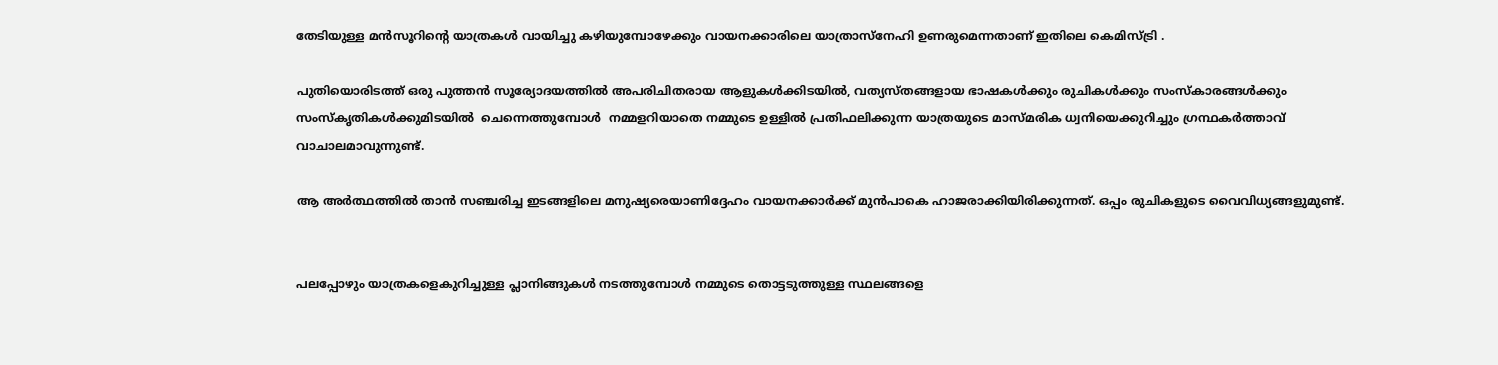തേടിയുള്ള മൻസൂറിൻ്റെ യാത്രകൾ വായിച്ചു കഴിയുമ്പോഴേക്കും വായനക്കാരിലെ യാത്രാസ്നേഹി ഉണരുമെന്നതാണ് ഇതിലെ കെമിസ്ട്രി .

പുതിയൊരിടത്ത് ഒരു പുത്തൻ സൂര്യോദയത്തിൽ അപരിചിതരായ ആളുകൾക്കിടയിൽ, വത്യസ്തങ്ങളായ ഭാഷകൾക്കും രുചികൾക്കും സംസ്കാരങ്ങൾക്കും സംസ്കൃതികൾക്കുമിടയിൽ  ചെന്നെത്തുമ്പോൾ  നമ്മളറിയാതെ നമ്മുടെ ഉള്ളിൽ പ്രതിഫലിക്കുന്ന യാത്രയുടെ മാസ്മരിക ധ്വനിയെക്കുറിച്ചും ഗ്രന്ഥകർത്താവ് വാചാലമാവുന്നുണ്ട്.

ആ അര്‍ത്ഥത്തില്‍ താന്‍ സഞ്ചരിച്ച ഇടങ്ങളിലെ മനുഷ്യരെയാണിദ്ദേഹം വായനക്കാര്‍ക്ക് മുന്‍പാകെ ഹാജരാക്കിയിരിക്കുന്നത്. ഒപ്പം രുചികളുടെ വൈവിധ്യങ്ങളുമുണ്ട്.


പലപ്പോഴും യാത്രകളെകുറിച്ചുള്ള പ്ലാനിങ്ങുകള്‍ നടത്തുമ്പോള്‍ നമ്മുടെ തൊട്ടടുത്തുള്ള സ്ഥലങ്ങളെ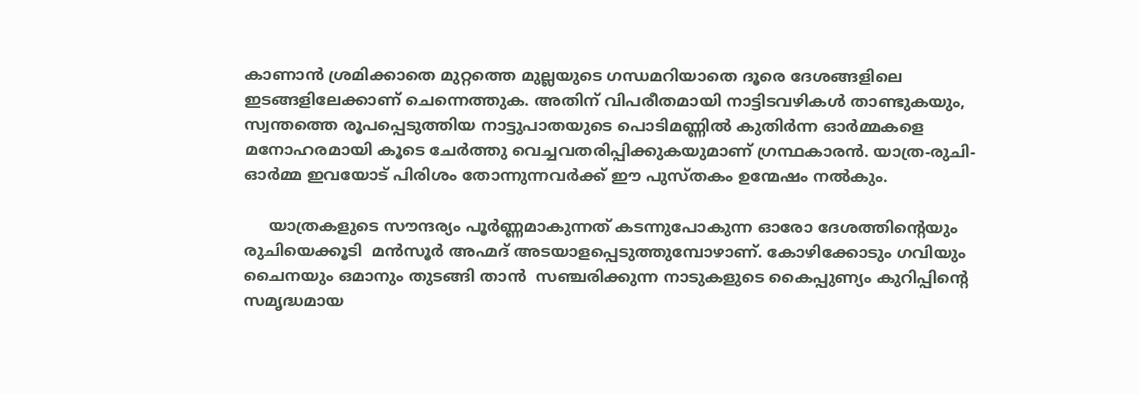കാണാന്‍ ശ്രമിക്കാതെ മുറ്റത്തെ മുല്ലയുടെ ഗന്ധമറിയാതെ ദൂരെ ദേശങ്ങളിലെ ഇടങ്ങളിലേക്കാണ് ചെന്നെത്തുക. അതിന് വിപരീതമായി നാട്ടിടവഴികള്‍ താണ്ടുകയും, സ്വന്തത്തെ രൂപപ്പെടുത്തിയ നാട്ടുപാതയുടെ പൊടിമണ്ണില്‍ കുതിര്‍ന്ന ഓര്‍മ്മകളെ മനോഹരമായി കൂടെ ചേര്‍ത്തു വെച്ചവതരിപ്പിക്കുകയുമാണ് ഗ്രന്ഥകാരൻ. യാത്ര-രുചി-ഓര്‍മ്മ ഇവയോട് പിരിശം തോന്നുന്നവര്‍ക്ക് ഈ പുസ്തകം ഉന്മേഷം നല്‍കും.

     യാത്രകളുടെ സൗന്ദര്യം പൂർണ്ണമാകുന്നത് കടന്നുപോകുന്ന ഓരോ ദേശത്തിന്റെയും രുചിയെക്കൂടി  മൻസൂർ അഹ്മദ് അടയാളപ്പെടുത്തുമ്പോഴാണ്. കോഴിക്കോടും ഗവിയും ചൈനയും ഒമാനും തുടങ്ങി താൻ  സഞ്ചരിക്കുന്ന നാടുകളുടെ കൈപ്പുണ്യം കുറിപ്പിന്റെ സമൃദ്ധമായ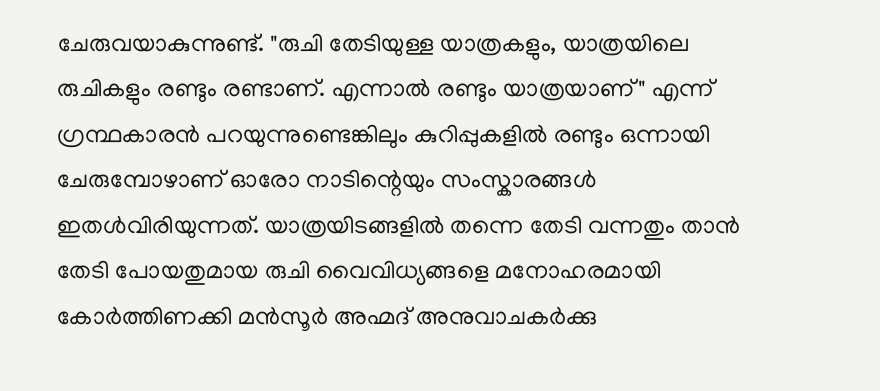ചേരുവയാകുന്നുണ്ട്. "രുചി തേടിയുള്ള യാത്രകളും, യാത്രയിലെ രുചികളും രണ്ടും രണ്ടാണ്. എന്നാൽ രണ്ടും യാത്രയാണ്" എന്ന് ഗ്രന്ഥകാരൻ പറയുന്നുണ്ടെങ്കിലും കുറിപ്പുകളിൽ രണ്ടും ഒന്നായി ചേരുമ്പോഴാണ് ഓരോ നാടിന്റെയും സംസ്കാരങ്ങൾ ഇതൾവിരിയുന്നത്. യാത്രയിടങ്ങളിൽ തന്നെ തേടി വന്നതും താൻ തേടി പോയതുമായ രുചി വൈവിധ്യങ്ങളെ മനോഹരമായി കോർത്തിണക്കി മൻസൂർ അഹ്മദ് അനുവാചകർക്കു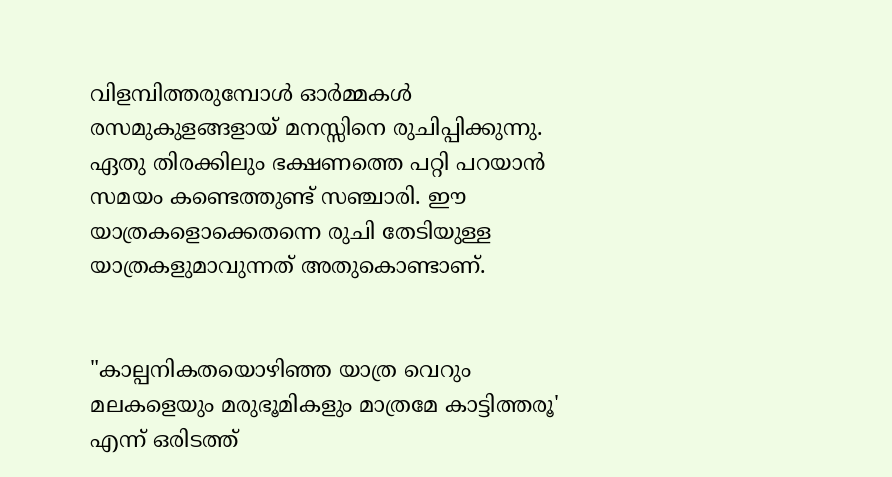വിളമ്പിത്തരുമ്പോൾ ഓർമ്മകൾ രസമുകുളങ്ങളായ് മനസ്സിനെ രുചിപ്പിക്കുന്നു. ഏതു തിരക്കിലും ഭക്ഷണത്തെ പറ്റി പറയാൻ സമയം കണ്ടെത്തുണ്ട് സഞ്ചാരി. ഈ യാത്രകളൊക്കെതന്നെ രുചി തേടിയുള്ള യാത്രകളുമാവുന്നത് അതുകൊണ്ടാണ്.


"കാല്പനികതയൊഴിഞ്ഞ യാത്ര വെറും മലകളെയും മരുഭൂമികളും മാത്രമേ കാട്ടിത്തരൂ' എന്ന് ഒരിടത്ത്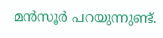മൻസൂർ പറയുന്നുണ്ട്.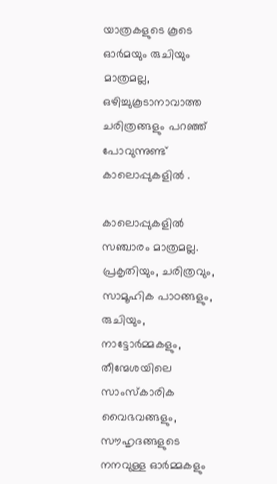യാത്രകളുടെ കൂടെ ഓർമയും രുചിയും മാത്രമല്ല, ഒഴിച്ചുകൂടാനാവാത്ത ചരിത്രങ്ങളും പറഞ്ഞ് പോവുന്നുണ്ട്  കാലൊപ്പുകളിൽ .

കാലൊപ്പുകളിൽ സഞ്ചാരം മാത്രമല്ല. പ്രകൃതിയും, ചരിത്രവും, സാമൂഹിക പാഠങ്ങളും, രുചിയും, നാട്ടോർമ്മകളും, തീന്മേശയിലെ സാംസ്കാരിക വൈഭവങ്ങളും, സൗഹൃദങ്ങളുടെ നനവുള്ള ഓർമ്മകളും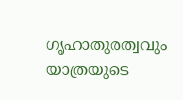ഗൃഹാതുരത്വവും യാത്രയുടെ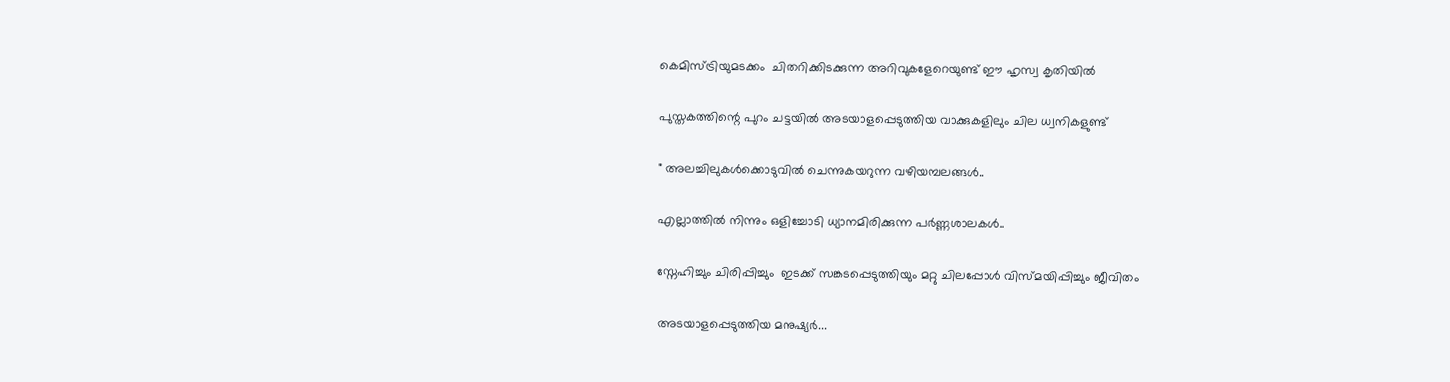കെമിസ്ട്രിയുമടക്കം  ചിതറിക്കിടക്കുന്ന അറിവുകളേറെയുണ്ട് ഈ ഹൃസ്വ കൃതിയിൽ

പുസ്തകത്തിന്റെ പുറം ചട്ടയിൽ അടയാളപ്പെടുത്തിയ വാക്കുകളിലും ചില ധ്വനികളുണ്ട്

" അലച്ചിലുകൾക്കൊടുവിൽ ചെന്നുകയറുന്ന വഴിയമ്പലങ്ങൾ..

എല്ലാത്തിൽ നിന്നും ഒളിച്ചോടി ധ്യാനമിരിക്കുന്ന പർണ്ണശാലകൾ..

സ്നേഹിച്ചും ചിരിപ്പിച്ചും  ഇടക്ക് സങ്കടപ്പെടുത്തിയും മറ്റു ചിലപ്പോൾ വിസ്മയിപ്പിച്ചും ജീവിതം

അടയാളപ്പെടുത്തിയ മനുഷ്യർ...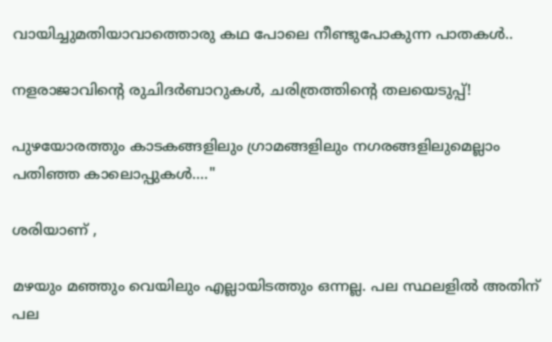വായിച്ചുമതിയാവാത്തൊരു കഥ പോലെ നീണ്ടുപോകുന്ന പാതകൾ..

നളരാജാവിന്റെ രുചിദർബാറുകൾ, ചരിത്രത്തിന്റെ തലയെടുപ്പ്!

പുഴയോരത്തും കാടകങ്ങളിലും ഗ്രാമങ്ങളിലും നഗരങ്ങളിലുമെല്ലാം  പതിഞ്ഞ കാലൊപ്പുകൾ...."

ശരിയാണ് ,

മഴയും മഞ്ഞും വെയിലും എല്ലായിടത്തും ഒന്നല്ല. പല സ്ഥലളിൽ അതിന് പല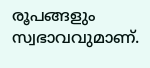രൂപങ്ങളും സ്വഭാവവുമാണ്.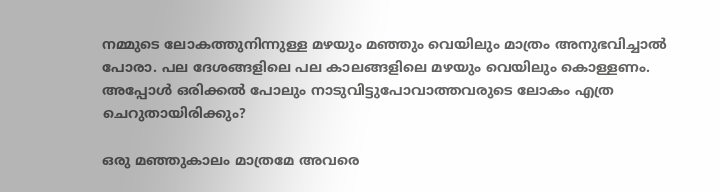നമ്മുടെ ലോകത്തുനിന്നുള്ള മഴയും മഞ്ഞും വെയിലും മാത്രം അനുഭവിച്ചാൽ പോരാ. പല ദേശങ്ങളിലെ പല കാലങ്ങളിലെ മഴയും വെയിലും കൊള്ളണം. അപ്പോൾ ഒരിക്കൽ പോലും നാടുവിട്ടുപോവാത്തവരുടെ ലോകം എത്ര ചെറുതായിരിക്കും?

ഒരു മഞ്ഞുകാലം മാത്രമേ അവരെ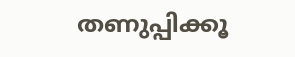തണുപ്പിക്കൂ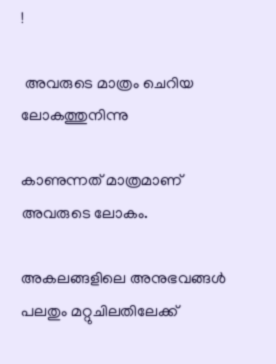!

 അവരുടെ മാത്രം ചെറിയ ലോകത്തുനിന്നു

കാണുന്നത് മാത്രമാണ് അവരുടെ ലോകം.

അകലങ്ങളിലെ അനുഭവങ്ങൾ പലതും മറ്റുചിലതിലേക്ക്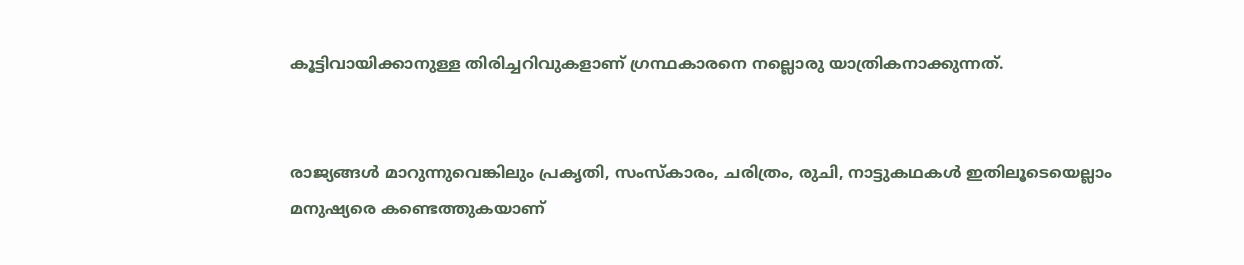കൂട്ടിവായിക്കാനുള്ള തിരിച്ചറിവുകളാണ് ഗ്രന്ഥകാരനെ നല്ലൊരു യാത്രികനാക്കുന്നത്.


രാജ്യങ്ങൾ മാറുന്നുവെങ്കിലും പ്രകൃതി, സംസ്കാരം, ചരിത്രം, രുചി, നാട്ടുകഥകൾ ഇതിലൂടെയെല്ലാം മനുഷ്യരെ കണ്ടെത്തുകയാണ്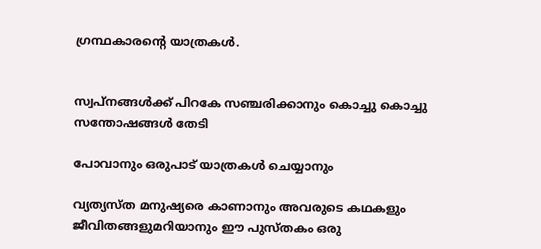ഗ്രന്ഥകാരന്റെ യാത്രകൾ.


സ്വപ്നങ്ങൾക്ക് പിറകേ സഞ്ചരിക്കാനും കൊച്ചു കൊച്ചു സന്തോഷങ്ങൾ തേടി

പോവാനും ഒരുപാട് യാത്രകൾ ചെയ്യാനും

വ്യത്യസ്ത മനുഷ്യരെ കാണാനും അവരുടെ കഥകളും ജീവിതങ്ങളുമറിയാനും ഈ പുസ്തകം ഒരു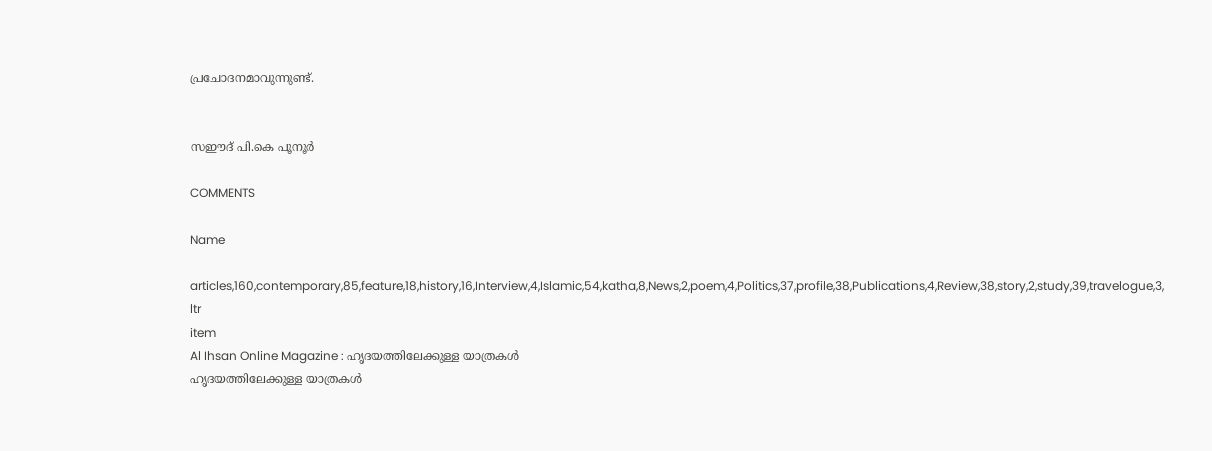പ്രചോദനമാവുന്നുണ്ട്.


സഈദ് പി.കെ പൂനൂർ

COMMENTS

Name

articles,160,contemporary,85,feature,18,history,16,Interview,4,Islamic,54,katha,8,News,2,poem,4,Politics,37,profile,38,Publications,4,Review,38,story,2,study,39,travelogue,3,
ltr
item
Al Ihsan Online Magazine : ഹൃദയത്തിലേക്കുള്ള യാത്രകൾ
ഹൃദയത്തിലേക്കുള്ള യാത്രകൾ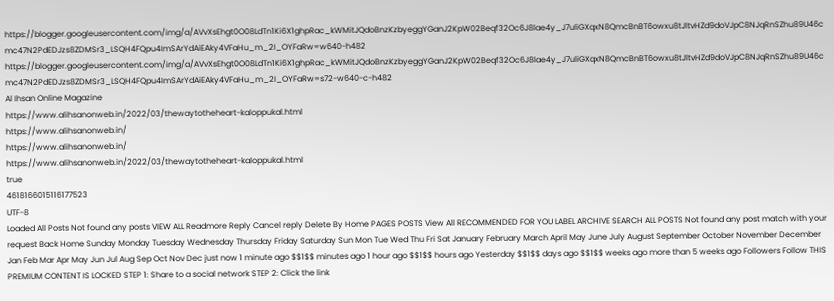https://blogger.googleusercontent.com/img/a/AVvXsEhgt0O08LdTn1Ki6X1ghpRac_kWMitJQdoBnzKzbyeggYGanJ2KpW02Beqf32Oc6J8lae4y_J7uliGXqxN8QmcBnBT6owxu8tJltvHZd9doVJpC8NJqRnSZhu89U46cmc47N2PdEDJzs8ZDMSr3_LSQH4FQpu4ImSArYdAiEAky4VFaHu_m_2I_OYFaRw=w640-h482
https://blogger.googleusercontent.com/img/a/AVvXsEhgt0O08LdTn1Ki6X1ghpRac_kWMitJQdoBnzKzbyeggYGanJ2KpW02Beqf32Oc6J8lae4y_J7uliGXqxN8QmcBnBT6owxu8tJltvHZd9doVJpC8NJqRnSZhu89U46cmc47N2PdEDJzs8ZDMSr3_LSQH4FQpu4ImSArYdAiEAky4VFaHu_m_2I_OYFaRw=s72-w640-c-h482
Al Ihsan Online Magazine
https://www.alihsanonweb.in/2022/03/thewaytotheheart-kaloppukal.html
https://www.alihsanonweb.in/
https://www.alihsanonweb.in/
https://www.alihsanonweb.in/2022/03/thewaytotheheart-kaloppukal.html
true
4618166015116177523
UTF-8
Loaded All Posts Not found any posts VIEW ALL Readmore Reply Cancel reply Delete By Home PAGES POSTS View All RECOMMENDED FOR YOU LABEL ARCHIVE SEARCH ALL POSTS Not found any post match with your request Back Home Sunday Monday Tuesday Wednesday Thursday Friday Saturday Sun Mon Tue Wed Thu Fri Sat January February March April May June July August September October November December Jan Feb Mar Apr May Jun Jul Aug Sep Oct Nov Dec just now 1 minute ago $$1$$ minutes ago 1 hour ago $$1$$ hours ago Yesterday $$1$$ days ago $$1$$ weeks ago more than 5 weeks ago Followers Follow THIS PREMIUM CONTENT IS LOCKED STEP 1: Share to a social network STEP 2: Click the link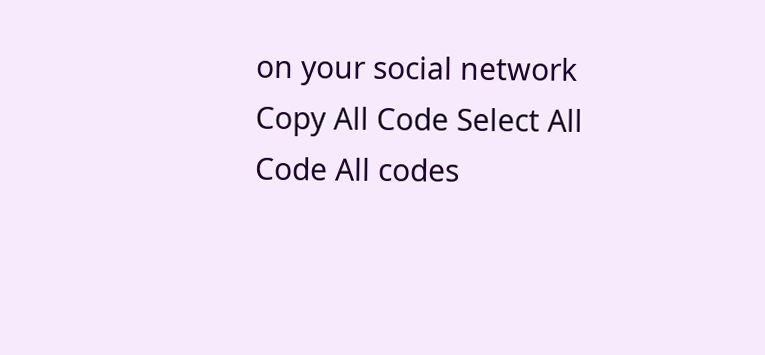on your social network Copy All Code Select All Code All codes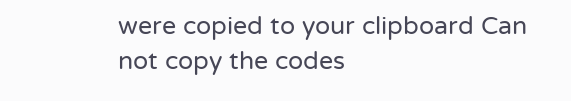were copied to your clipboard Can not copy the codes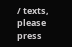/ texts, please press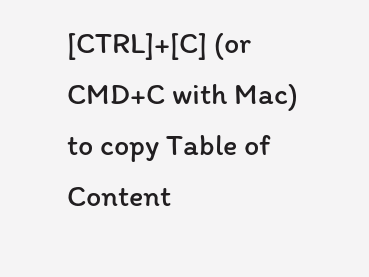[CTRL]+[C] (or CMD+C with Mac) to copy Table of Content